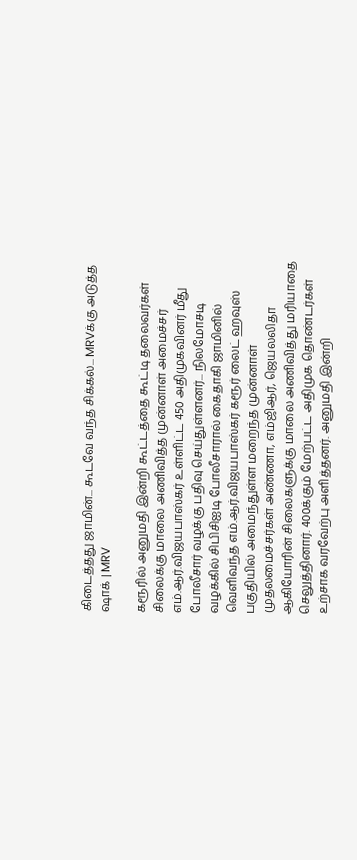கிடைத்தது ஜாமின்... கூடவே வந்த சிக்கல்... MRVக்கு அடுத்த ஷாக் | MRV

கரூரில் அனுமதி இன்றி கூட்டத்தை கூட்டி தலைவர்கள் சிலைக்கு மாலை அணிவித்த முன்னாள் அமைச்சர் எம்.ஆர்.விஜயபாஸ்கர் உள்ளிட்ட 450 அதிமுகவினர் மீது போலீசார் வழக்கு பதிவு செய்துள்ளனர்... நிலமோசடி வழக்கில் சிபிசிஐடி போலீசாரால் கைதாகி ஜாமினில் வெளிவந்த எம்.ஆர்.விஜயபாஸ்கர் கரூர் லைட் ஹவுஸ் பகுதியில் அமைந்துள்ள மறைந்த முன்னாள் முதலமைச்சர்கள் அண்ணா, எம்ஜிஆர், ஜெயலலிதா ஆகியோரின் சிலைகளுக்கு மாலை அணிவித்து மரியாதை செலுத்தினார். 400க்கும் மேற்பட்ட அதிமுக தொண்டர்கள் உற்சாக வரவேற்பு அளித்தனர். அனுமதி இன்றி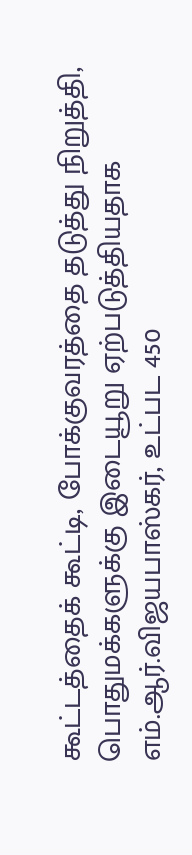கூட்டத்தைக் கூட்டி, போக்குவரத்தை தடுத்து நிறுத்தி, பொதுமக்களுக்கு இடையூறு ஏற்படுத்தியதாக எம்.ஆர்.விஜயபாஸ்கர், உட்பட 450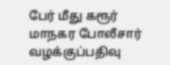பேர் மீது கரூர் மாநகர போலீசார் வழக்குப்பதிவு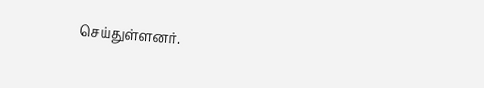செய்துள்ளனர்.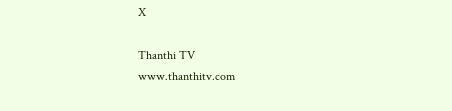X

Thanthi TV
www.thanthitv.com